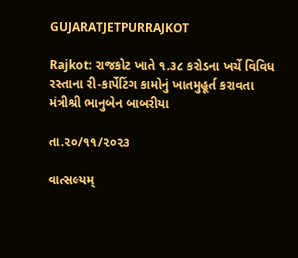GUJARATJETPURRAJKOT

Rajkot: રાજકોટ ખાતે ૧.૩૮ કરોડના ખર્ચે વિવિધ રસ્તાના રી-કાર્પેટિંગ કામોનું ખાતમુહૂર્ત કરાવતા મંત્રીશ્રી ભાનુબેન બાબરીયા

તા.૨૦/૧૧/૨૦૨૩

વાત્સલ્યમ્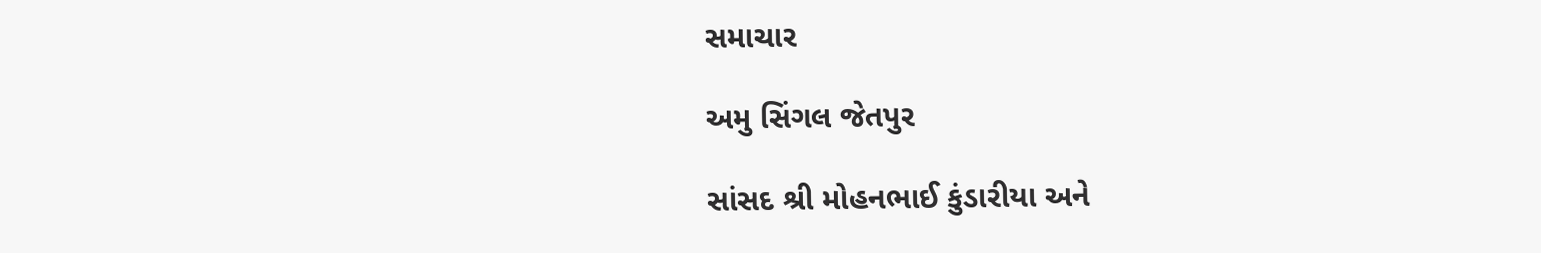સમાચાર

અમુ સિંગલ જેતપુર

સાંસદ શ્રી મોહનભાઈ કુંડારીયા અને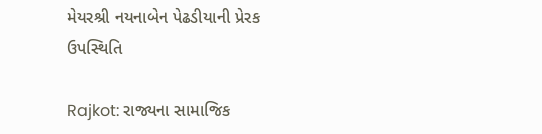મેયરશ્રી નયનાબેન પેઢડીયાની પ્રેરક ઉપસ્થિતિ

Rajkot: રાજ્યના સામાજિક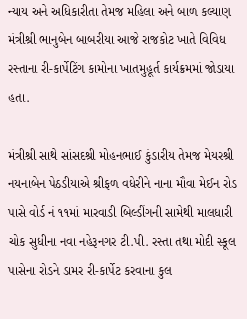ન્યાય અને અધિકારીતા તેમજ મહિલા અને બાળ કલ્યાણ મંત્રીશ્રી ભાનુબેન બાબરીયા આજે રાજકોટ ખાતે વિવિધ રસ્તાના રી-કાર્પેટિંગ કામોના ખાતમુહૂર્ત કાર્યક્રમમાં જોડાયા હતા.

મંત્રીશ્રી સાથે સાંસદશ્રી મોહનભાઈ કુંડારીય તેમજ મેયરશ્રી નયનાબેન પેઠડીયાએ શ્રીફળ વધેરીને નાના મૌવા મેઈન રોડ પાસે વોર્ડ નં ૧૧માં મારવાડી બિલ્ડીંગની સામેથી માલધારી ચોક સુધીના નવા નહેરૂનગર ટી.પી. રસ્તા તથા મોદી સ્કૂલ પાસેના રોડને ડામર રી-કાર્પેટ કરવાના કુલ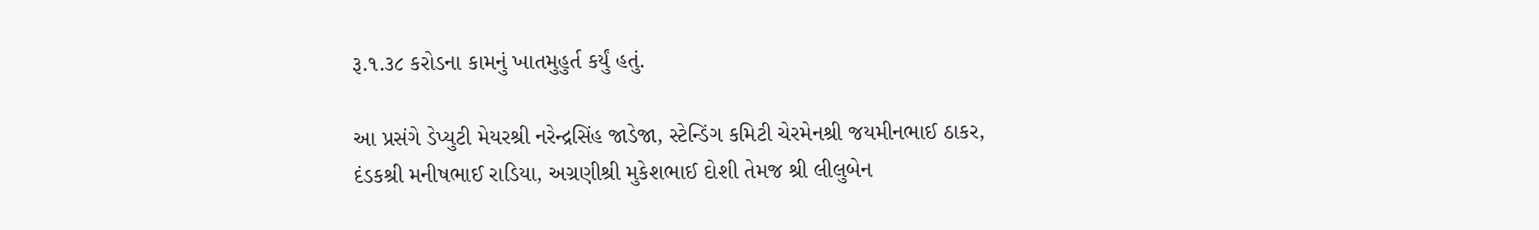રૂ.૧.૩૮ કરોડના કામનું ખાતમુહુર્ત કર્યું હતું.

આ પ્રસંગે ડેપ્યુટી મેયરશ્રી નરેન્દ્રસિંહ જાડેજા, સ્ટેન્ડિંગ કમિટી ચેરમેનશ્રી જયમીનભાઈ ઠાકર, દંડકશ્રી મનીષભાઈ રાડિયા, અગ્રણીશ્રી મુકેશભાઈ દોશી તેમજ શ્રી લીલુબેન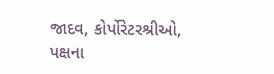જાદવ, કોર્પોરેટરશ્રીઓ, પક્ષના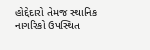હોદ્દેદારો તેમજ સ્થાનિક નાગરિકો ઉપસ્થિત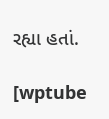રહ્યા હતાં.

[wptube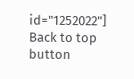id="1252022"]
Back to top button